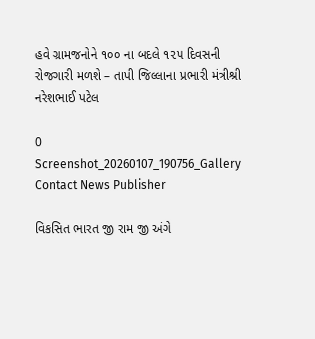હવે ગ્રામજનોને ૧૦૦ ના બદલે ૧૨૫ દિવસની રોજગારી મળશે – તાપી જિલ્લાના પ્રભારી મંત્રીશ્રી નરેશભાઈ પટેલ

0
Screenshot_20260107_190756_Gallery
Contact News Publisher

વિકસિત ભારત જી રામ જી અંગે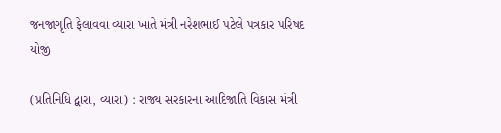જનજાગૃતિ ફેલાવવા વ્યારા ખાતે મંત્રી નરેશભાઈ પટેલે પત્રકાર પરિષદ યોજી

(પ્રતિનિધિ દ્વારા, વ્યારા) : રાજ્ય સરકારના આદિજાતિ વિકાસ મંત્રી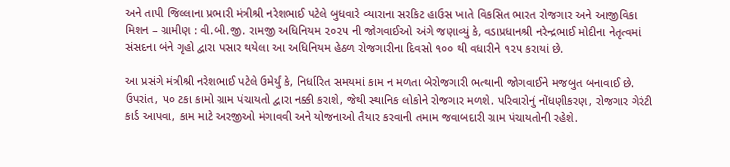અને તાપી જિલ્લાના પ્રભારી મંત્રીશ્રી નરેશભાઈ પટેલે બુધવારે વ્યારાના સરકિટ હાઉસ ખાતે વિકસિત ભારત રોજગાર અને આજીવિકા મિશન – ગ્રામીણ : વી.બી.જી. રામજી અધિનિયમ ૨૦૨૫ ની જોગવાઈઓ અંગે જણાવ્યું કે, વડાપ્રધાનશ્રી નરેન્દ્રભાઈ મોદીના નેતૃત્વમાં સંસદના બંને ગૃહો દ્વારા પસાર થયેલા આ અધિનિયમ હેઠળ રોજગારીના દિવસો ૧૦૦ થી વધારીને ૧૨૫ કરાયાં છે.

આ પ્રસંગે મંત્રીશ્રી નરેશભાઈ પટેલે ઉમેર્યું કે, નિર્ધારિત સમયમાં કામ ન મળતા બેરોજગારી ભત્થાની જોગવાઈને મજબુત બનાવાઈ છે. ઉપરાંત, ૫૦ ટકા કામો ગ્રામ પંચાયતો દ્વારા નક્કી કરાશે, જેથી સ્થાનિક લોકોને રોજગાર મળશે. પરિવારોનું નોંધણીકરણ, રોજગાર ગેરંટી કાર્ડ આપવા, કામ માટે અરજીઓ મંગાવવી અને યોજનાઓ તૈયાર કરવાની તમામ જવાબદારી ગ્રામ પંચાયતોની રહેશે.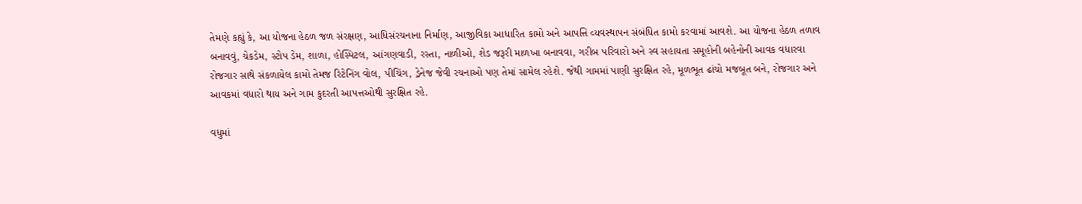તેમણે કહ્યું કે, આ યોજના હેઠળ જળ સંરક્ષણ, આધિસંરચનાના નિર્માણ, આજીવિકા આધારિત કામો અને આપત્તિ વ્યવસ્થાપન સંબંધિત કામો કરવામાં આવશે. આ યોજના હેઠળ તળાવ બનાવવું, ચેકડેમ, સ્ટોપ ડેમ, શાળા, હોસ્પિટલ, આંગણવાડી, રસ્તા, નાળીઓ, શેડ જરૂરી માળખા બનાવવા, ગરીબ પરિવારો અને સ્વ સહાયતા સમૂહોની બહેનોની આવક વધારવા રોજગાર સાથે સંકળાયેલ કામો તેમજ રિટેનિંગ વોલ, પીચિંગ, ડ્રેનેજ જેવી રચનાઓ પણ તેમાં સામેલ રહેશે. જેથી ગામમાં પાણી સુરક્ષિત રહે, મૂળભૂત ઢાંચો મજબૂત બને, રોજગાર અને આવકમાં વધારો થાય અને ગામ કુદરતી આપત્તઓથી સુરક્ષિત રહે.

વધુમાં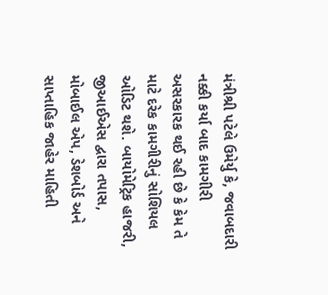મંત્રીશ્રી પટેલે ઉમેર્યુ કે, જવાબદારી નક્કી કર્યા બાદ કામગીરી અસરકારક થઈ રહી છે કે કેમ તે માટે દરેક કામગીરીનું સોશિયલ ઓડિટ થશે. બાયોમેટ્રિક હાજરી, જીઆઈએસ દ્વારા તપાસ, મોબાઈલ એપ, ડેશબોર્ડ અને સાપ્તાહિક જાહેર માહિતી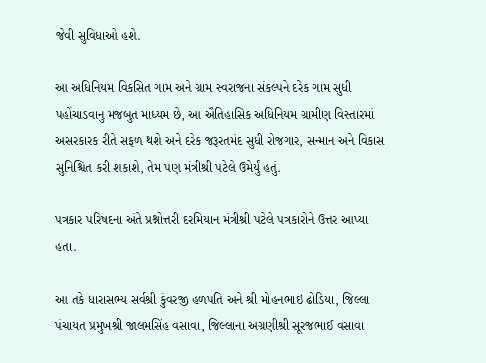જેવી સુવિધાઓ હશે.

આ અધિનિયમ વિકસિત ગામ અને ગ્રામ સ્વરાજના સંકલ્પને દરેક ગામ સુધી પહોંચાડવાનુ મજબુત માધ્યમ છે, આ ઐતિહાસિક અધિનિયમ ગ્રામીણ વિસ્તારમાં અસરકારક રીતે સફળ થશે અને દરેક જરૂરતમંદ સુધી રોજગાર, સન્માન અને વિકાસ સુનિશ્ચિત કરી શકાશે, તેમ પણ મંત્રીશ્રી પટેલે ઉમેર્યું હતું.

પત્રકાર પરિષદના અંતે પ્રશ્નોત્તરી દરમિયાન મંત્રીશ્રી પટેલે પત્રકારોને ઉત્તર આપ્યા હતા.

આ તકે ધારાસભ્ય સર્વશ્રી કુંવરજી હળપતિ અને શ્રી મોહનભાઇ ઢોડિયા, જિલ્લા પંચાયત પ્રમુખશ્રી જાલમસિંહ વસાવા, જિલ્લાના અગ્રણીશ્રી સૂરજભાઈ વસાવા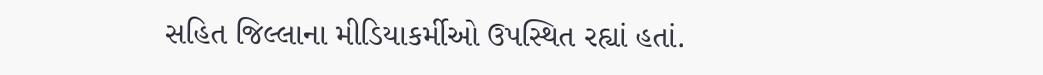સહિત જિલ્લાના મીડિયાકર્મીઓ ઉપસ્થિત રહ્યાં હતાં.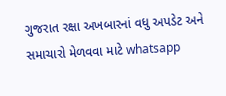ગુજરાત રક્ષા અખબારનાં વધુ અપડેટ અને સમાચારો મેળવવા માટે whatsapp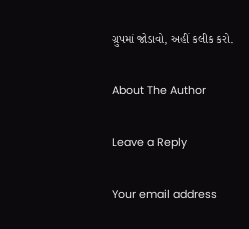ગ્રુપમાં જોડાવો, અહીં કલીક કરો.

About The Author

Leave a Reply

Your email address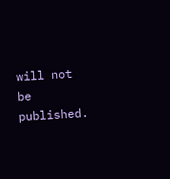will not be published.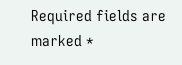Required fields are marked *